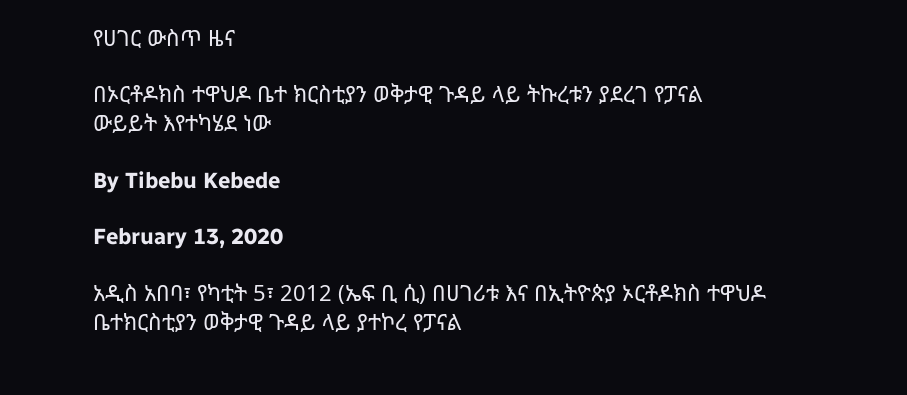የሀገር ውስጥ ዜና

በኦርቶዶክስ ተዋህዶ ቤተ ክርስቲያን ወቅታዊ ጉዳይ ላይ ትኩረቱን ያደረገ የፓናል ውይይት እየተካሄደ ነው

By Tibebu Kebede

February 13, 2020

አዲስ አበባ፣ የካቲት 5፣ 2012 (ኤፍ ቢ ሲ) በሀገሪቱ እና በኢትዮጵያ ኦርቶዶክስ ተዋህዶ ቤተክርስቲያን ወቅታዊ ጉዳይ ላይ ያተኮረ የፓናል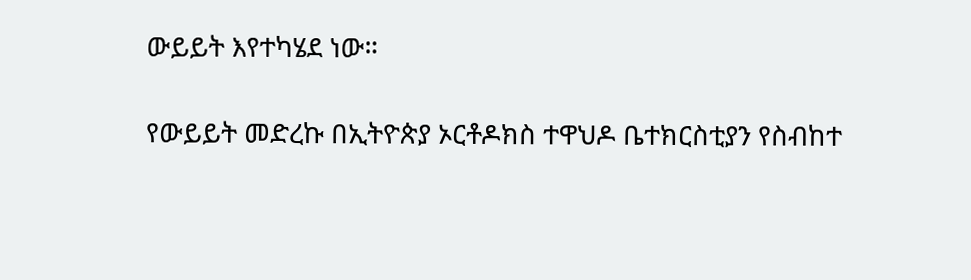ውይይት እየተካሄደ ነው።

የውይይት መድረኩ በኢትዮጵያ ኦርቶዶክስ ተዋህዶ ቤተክርስቲያን የስብከተ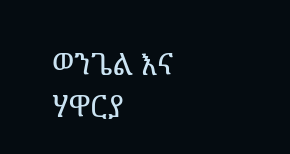ወንጌል እና ሃዋርያ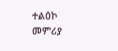ተልዕኮ መምሪያ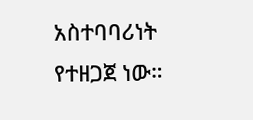አስተባባሪነት የተዘጋጀ ነው።